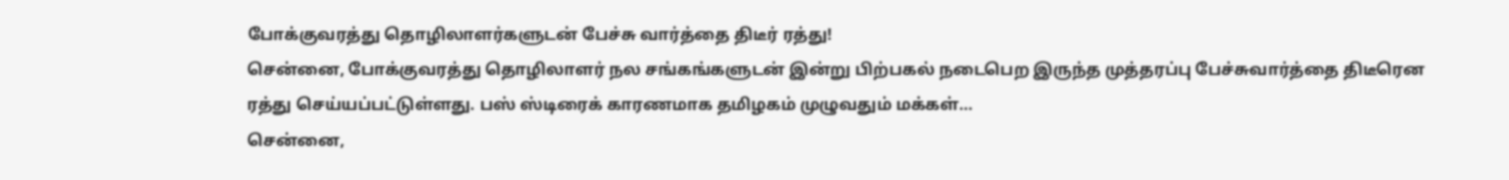போக்குவரத்து தொழிலாளர்களுடன் பேச்சு வார்த்தை திடீர் ரத்து!
சென்னை, போக்குவரத்து தொழிலாளர் நல சங்கங்களுடன் இன்று பிற்பகல் நடைபெற இருந்த முத்தரப்பு பேச்சுவார்த்தை திடீரென ரத்து செய்யப்பட்டுள்ளது. பஸ் ஸ்டிரைக் காரணமாக தமிழகம் முழுவதும் மக்கள்…
சென்னை,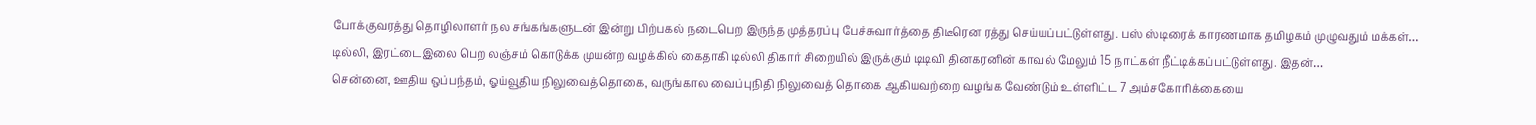போக்குவரத்து தொழிலாளர் நல சங்கங்களுடன் இன்று பிற்பகல் நடைபெற இருந்த முத்தரப்பு பேச்சுவார்த்தை திடீரென ரத்து செய்யப்பட்டுள்ளது. பஸ் ஸ்டிரைக் காரணமாக தமிழகம் முழுவதும் மக்கள்…
டில்லி, இரட்டைஇலை பெற லஞ்சம் கொடுக்க முயன்ற வழக்கில் கைதாகி டில்லி திகார் சிறையில் இருக்கும் டிடிவி தினகரனின் காவல் மேலும் 15 நாட்கள் நீட்டிக்கப்பட்டுள்ளது. இதன்…
சென்னை, ஊதிய ஒப்பந்தம், ஓய்வூதிய நிலுவைத்தொகை, வருங்கால வைப்புநிதி நிலுவைத் தொகை ஆகியவற்றை வழங்க வேண்டும் உள்ளிட்ட 7 அம்சகோரிக்கையை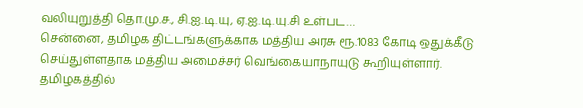வலியுறுத்தி தொ.மு.ச., சி.ஐ.டி.யு, ஏ.ஐ.டி.யு.சி உள்பட…
சென்னை, தமிழக திட்டங்களுக்காக மத்திய அரசு ரூ.1083 கோடி ஒதுக்கீடு செய்துள்ளதாக மத்திய அமைச்சர் வெங்கையாநாயுடு கூறியுள்ளார். தமிழகத்தில்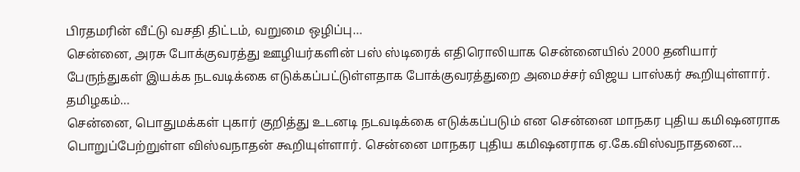பிரதமரின் வீட்டு வசதி திட்டம், வறுமை ஒழிப்பு…
சென்னை, அரசு போக்குவரத்து ஊழியர்களின் பஸ் ஸ்டிரைக் எதிரொலியாக சென்னையில் 2000 தனியார் பேருந்துகள் இயக்க நடவடிக்கை எடுக்கப்பட்டுள்ளதாக போக்குவரத்துறை அமைச்சர் விஜய பாஸ்கர் கூறியுள்ளார். தமிழகம்…
சென்னை, பொதுமக்கள் புகார் குறித்து உடனடி நடவடிக்கை எடுக்கப்படும் என சென்னை மாநகர புதிய கமிஷனராக பொறுப்பேற்றுள்ள விஸ்வநாதன் கூறியுள்ளார். சென்னை மாநகர புதிய கமிஷனராக ஏ.கே.விஸ்வநாதனை…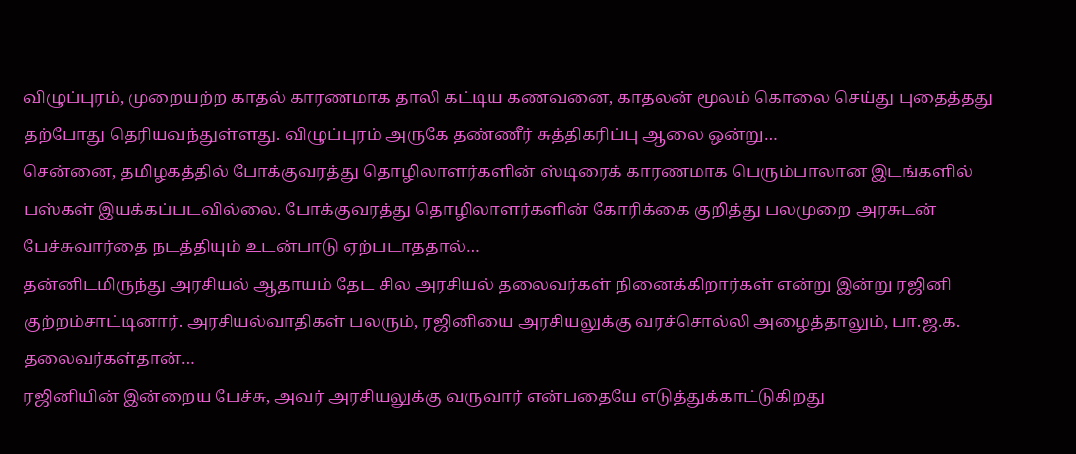விழுப்புரம், முறையற்ற காதல் காரணமாக தாலி கட்டிய கணவனை, காதலன் மூலம் கொலை செய்து புதைத்தது தற்போது தெரியவந்துள்ளது. விழுப்புரம் அருகே தண்ணீர் சுத்திகரிப்பு ஆலை ஒன்று…
சென்னை, தமிழகத்தில் போக்குவரத்து தொழிலாளர்களின் ஸ்டிரைக் காரணமாக பெரும்பாலான இடங்களில் பஸ்கள் இயக்கப்படவில்லை. போக்குவரத்து தொழிலாளர்களின் கோரிக்கை குறித்து பலமுறை அரசுடன் பேச்சுவார்தை நடத்தியும் உடன்பாடு ஏற்படாததால்…
தன்னிடமிருந்து அரசியல் ஆதாயம் தேட சில அரசியல் தலைவர்கள் நினைக்கிறார்கள் என்று இன்று ரஜினி குற்றம்சாட்டினார். அரசியல்வாதிகள் பலரும், ரஜினியை அரசியலுக்கு வரச்சொல்லி அழைத்தாலும், பா.ஜ.க. தலைவர்கள்தான்…
ரஜினியின் இன்றைய பேச்சு, அவர் அரசியலுக்கு வருவார் என்பதையே எடுத்துக்காட்டுகிறது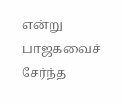என்று பாஜகவைச் சேர்ந்த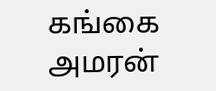கங்கை அமரன்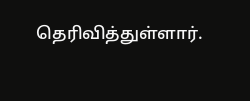தெரிவித்துள்ளார்.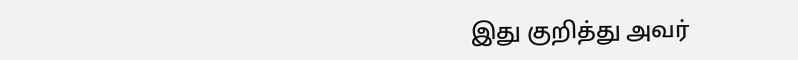இது குறித்து அவர்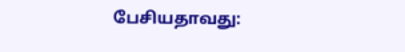பேசியதாவது: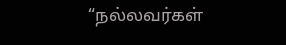“நல்லவர்கள்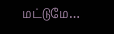மட்டுமே…